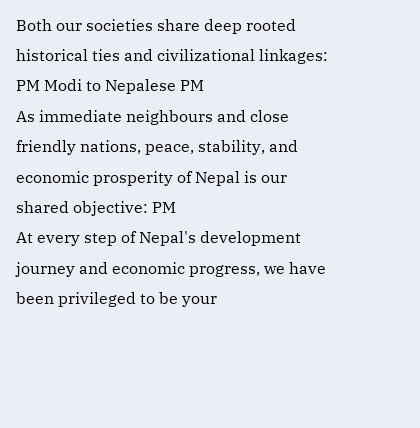Both our societies share deep rooted historical ties and civilizational linkages: PM Modi to Nepalese PM
As immediate neighbours and close friendly nations, peace, stability, and economic prosperity of Nepal is our shared objective: PM
At every step of Nepal's development journey and economic progress, we have been privileged to be your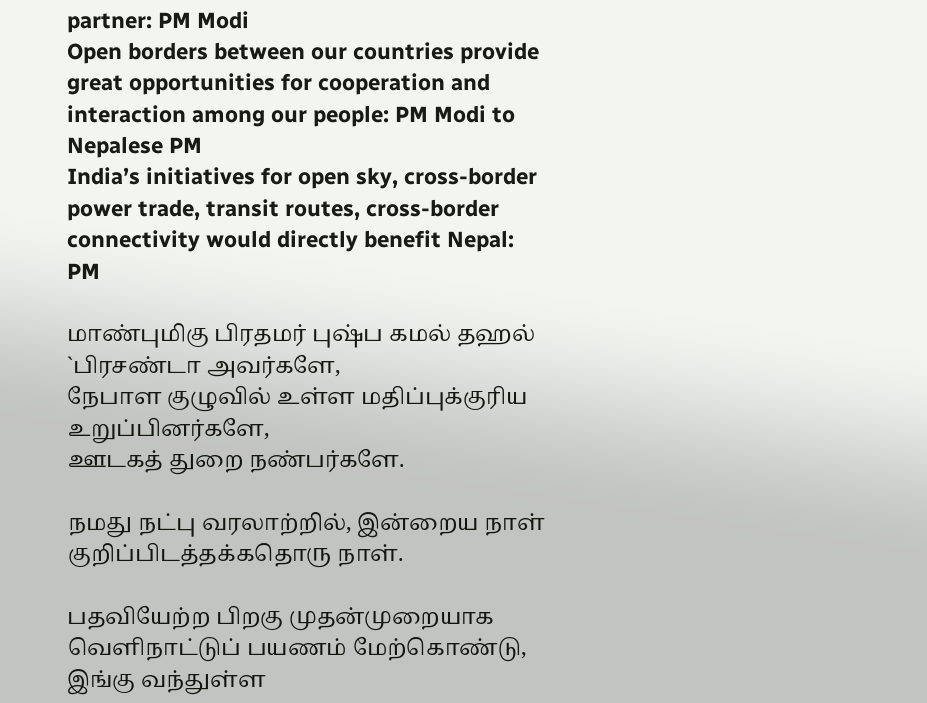partner: PM Modi
Open borders between our countries provide great opportunities for cooperation and interaction among our people: PM Modi to Nepalese PM
India’s initiatives for open sky, cross-border power trade, transit routes, cross-border connectivity would directly benefit Nepal: PM

மாண்புமிகு பிரதமர் புஷ்ப கமல் தஹல் `பிரசண்டா அவர்களே,
நேபாள குழுவில் உள்ள மதிப்புக்குரிய உறுப்பினர்களே,
ஊடகத் துறை நண்பர்களே.

நமது நட்பு வரலாற்றில், இன்றைய நாள் குறிப்பிடத்தக்கதொரு நாள்.

பதவியேற்ற பிறகு முதன்முறையாக வெளிநாட்டுப் பயணம் மேற்கொண்டு, இங்கு வந்துள்ள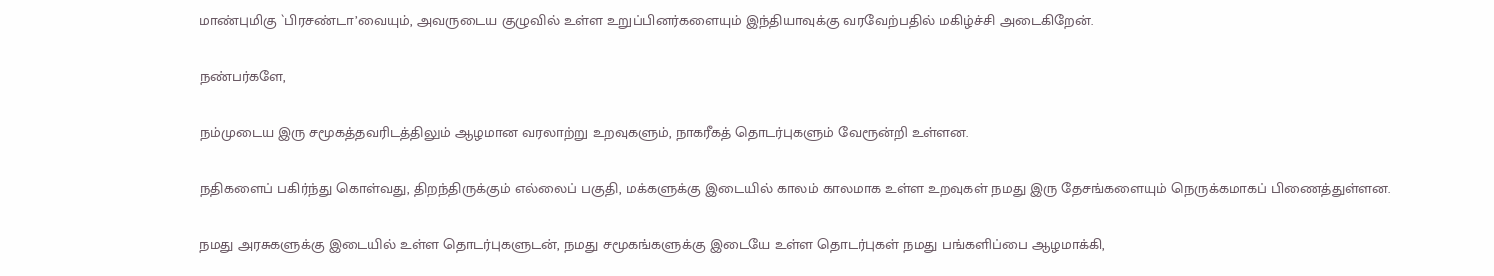மாண்புமிகு `பிரசண்டா’வையும், அவருடைய குழுவில் உள்ள உறுப்பினர்களையும் இந்தியாவுக்கு வரவேற்பதில் மகிழ்ச்சி அடைகிறேன்.

நண்பர்களே,

நம்முடைய இரு சமூகத்தவரிடத்திலும் ஆழமான வரலாற்று உறவுகளும், நாகரீகத் தொடர்புகளும் வேரூன்றி உள்ளன.

நதிகளைப் பகிர்ந்து கொள்வது, திறந்திருக்கும் எல்லைப் பகுதி, மக்களுக்கு இடையில் காலம் காலமாக உள்ள உறவுகள் நமது இரு தேசங்களையும் நெருக்கமாகப் பிணைத்துள்ளன.

நமது அரசுகளுக்கு இடையில் உள்ள தொடர்புகளுடன், நமது சமூகங்களுக்கு இடையே உள்ள தொடர்புகள் நமது பங்களிப்பை ஆழமாக்கி,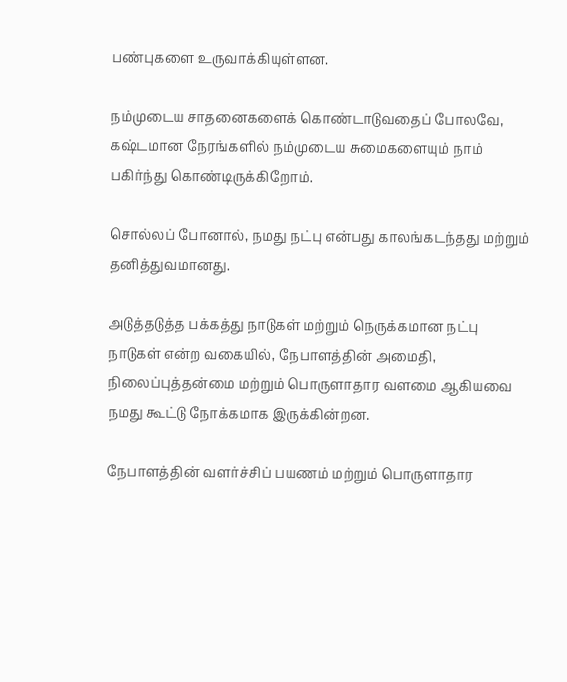பண்புகளை உருவாக்கியுள்ளன.

நம்முடைய சாதனைகளைக் கொண்டாடுவதைப் போலவே, கஷ்டமான நேரங்களில் நம்முடைய சுமைகளையும் நாம் பகிர்ந்து கொண்டிருக்கிறோம்.

சொல்லப் போனால், நமது நட்பு என்பது காலங்கடந்தது மற்றும் தனித்துவமானது.

அடுத்தடுத்த பக்கத்து நாடுகள் மற்றும் நெருக்கமான நட்பு நாடுகள் என்ற வகையில், நேபாளத்தின் அமைதி, நிலைப்புத்தன்மை மற்றும் பொருளாதார வளமை ஆகியவை நமது கூட்டு நோக்கமாக இருக்கின்றன.

நேபாளத்தின் வளர்ச்சிப் பயணம் மற்றும் பொருளாதார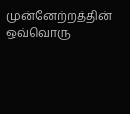முன்னேற்றத்தின் ஒவ்வொரு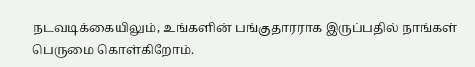நடவடிக்கையிலும், உங்களின் பங்குதாரராக இருப்பதில் நாங்கள் பெருமை கொள்கிறோம்.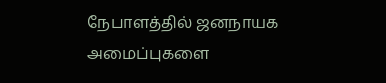நேபாளத்தில் ஜனநாயக அமைப்புகளை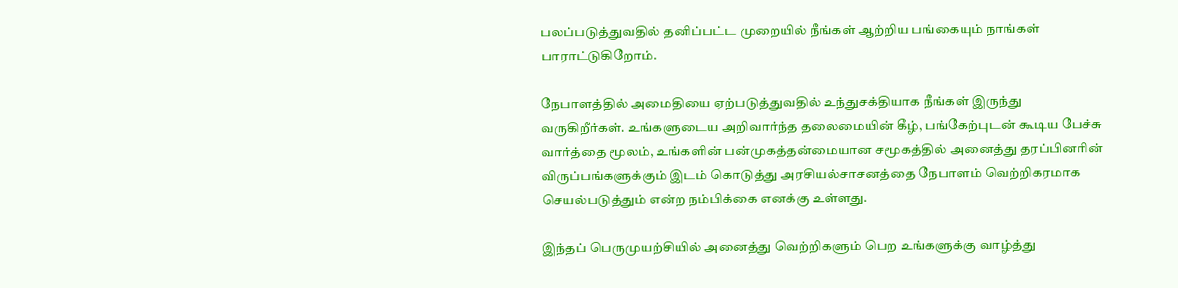பலப்படுத்துவதில் தனிப்பட்ட முறையில் நீங்கள் ஆற்றிய பங்கையும் நாங்கள் பாராட்டுகிறோம்.

நேபாளத்தில் அமைதியை ஏற்படுத்துவதில் உந்துசக்தியாக நீங்கள் இருந்து வருகிறீர்கள். உங்களுடைய அறிவார்ந்த தலைமையின் கீழ், பங்கேற்புடன் கூடிய பேச்சு வார்த்தை மூலம், உங்களின் பன்முகத்தன்மையான சமூகத்தில் அனைத்து தரப்பினரின் விருப்பங்களுக்கும் இடம் கொடுத்து அரசியல்சாசனத்தை நேபாளம் வெற்றிகரமாக செயல்படுத்தும் என்ற நம்பிக்கை எனக்கு உள்ளது.

இந்தப் பெருமுயற்சியில் அனைத்து வெற்றிகளும் பெற உங்களுக்கு வாழ்த்து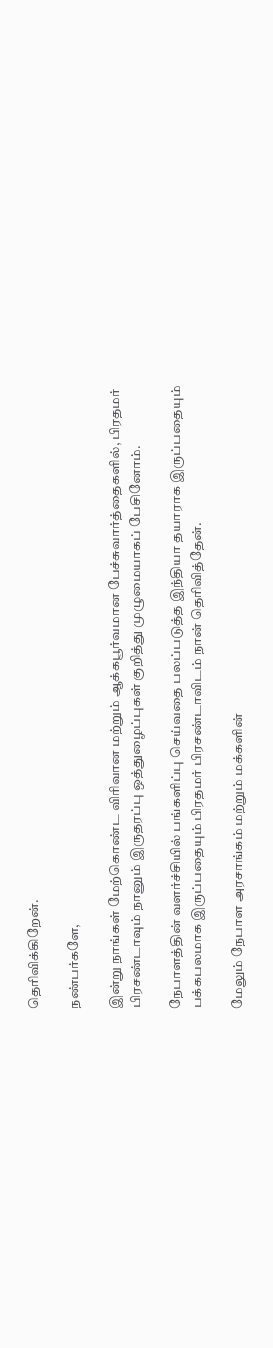தெரிவிக்கிறேன்.

நண்பர்களே,

இன்று நாங்கள் மேற்கொண்ட விரிவான மற்றும் ஆக்கபூர்வமான பேச்சுவார்த்தைகளில், பிரதமர் பிரசண்டாவும் நானும் இருதரப்பு ஒத்துழைப்புகள் குறித்து முழுமையாகப் பேசினோம்.

நேபாளத்தின் வளர்ச்சியில் பங்களிப்பு செய்வதை பலப்படுத்த இந்தியா தயாராக இருப்பதையும் பக்கபலமாக இருப்பதையும் பிரதமர் பிரசண்டாவிடம் நான் தெரிவித்தேன்.

மேலும் நேபாள அரசாங்கம் மற்றும் மக்களின்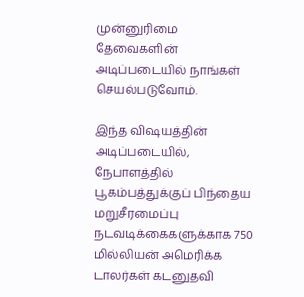முன்னுரிமை தேவைகளின் அடிப்படையில் நாங்கள் செயல்படுவோம்.

இந்த விஷயத்தின் அடிப்படையில், நேபாளத்தில் பூகம்பத்துக்குப் பிந்தைய மறுசீரமைப்பு நடவடிக்கைகளுக்காக 750 மில்லியன் அமெரிக்க டாலர்கள் கடனுதவி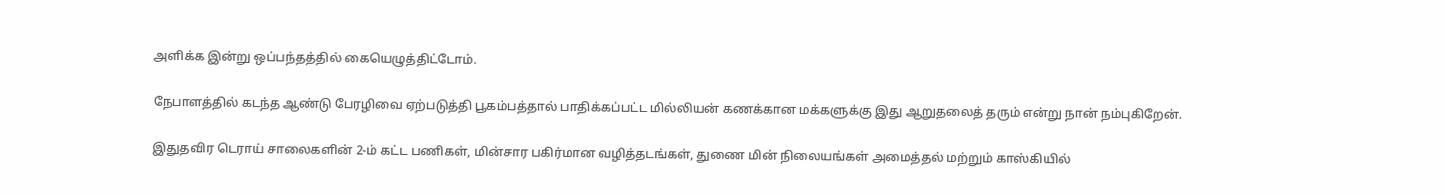அளிக்க இன்று ஒப்பந்தத்தில் கையெழுத்திட்டோம்.

நேபாளத்தில் கடந்த ஆண்டு பேரழிவை ஏற்படுத்தி பூகம்பத்தால் பாதிக்கப்பட்ட மில்லியன் கணக்கான மக்களுக்கு இது ஆறுதலைத் தரும் என்று நான் நம்புகிறேன்.

இதுதவிர டெராய் சாலைகளின் 2-ம் கட்ட பணிகள், மின்சார பகிர்மான வழித்தடங்கள், துணை மின் நிலையங்கள் அமைத்தல் மற்றும் காஸ்கியில்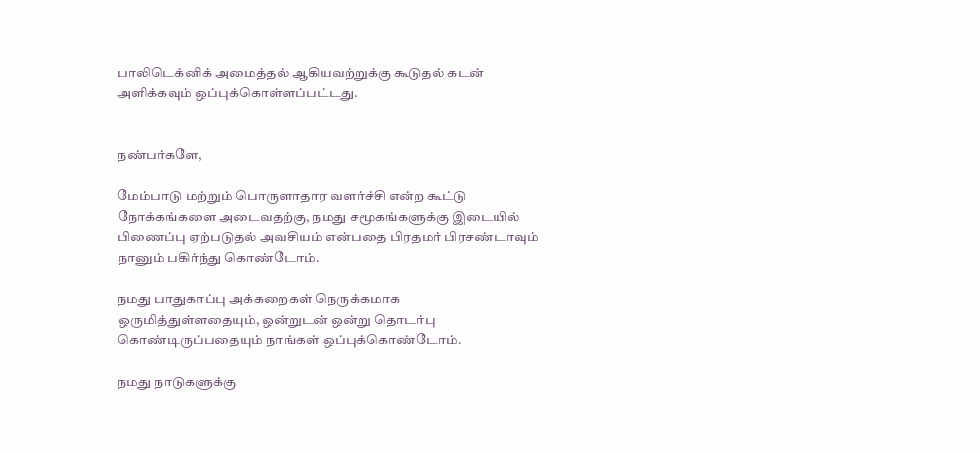பாலிடெக்னிக் அமைத்தல் ஆகியவற்றுக்கு கூடுதல் கடன் அளிக்கவும் ஒப்புக்கொள்ளப்பட்டது.


நண்பர்களே,

மேம்பாடு மற்றும் பொருளாதார வளர்ச்சி என்ற கூட்டு நோக்கங்களை அடைவதற்கு, நமது சமூகங்களுக்கு இடையில் பிணைப்பு ஏற்படுதல் அவசியம் என்பதை பிரதமர் பிரசண்டாவும் நானும் பகிர்ந்து கொண்டோம்.

நமது பாதுகாப்பு அக்கறைகள் நெருக்கமாக ஒருமித்துள்ளதையும், ஒன்றுடன் ஒன்று தொடர்பு கொண்டிருப்பதையும் நாங்கள் ஒப்புக்கொண்டோம்.

நமது நாடுகளுக்கு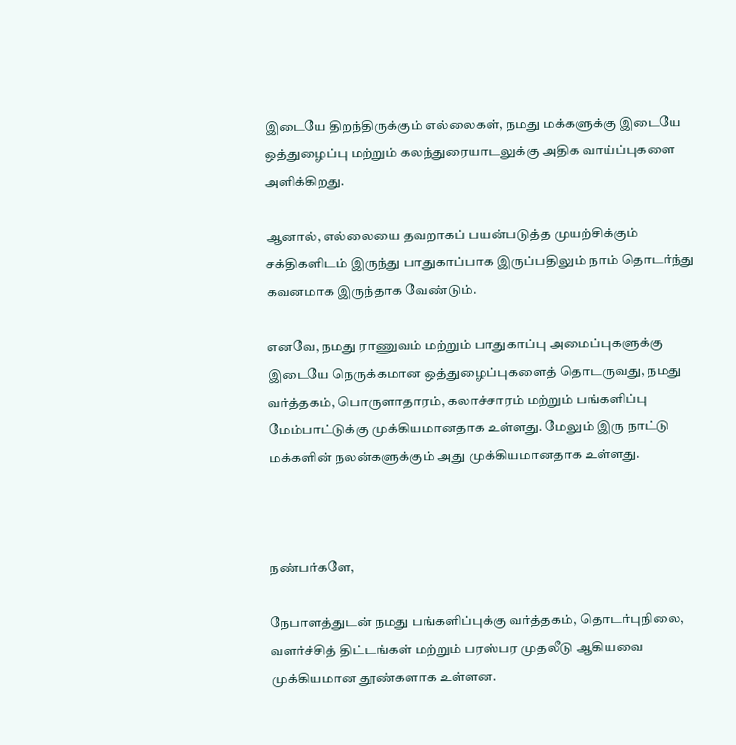இடையே திறந்திருக்கும் எல்லைகள், நமது மக்களுக்கு இடையே ஒத்துழைப்பு மற்றும் கலந்துரையாடலுக்கு அதிக வாய்ப்புகளை அளிக்கிறது.

ஆனால், எல்லையை தவறாகப் பயன்படுத்த முயற்சிக்கும் சக்திகளிடம் இருந்து பாதுகாப்பாக இருப்பதிலும் நாம் தொடர்ந்து கவனமாக இருந்தாக வேண்டும்.

எனவே, நமது ராணுவம் மற்றும் பாதுகாப்பு அமைப்புகளுக்கு இடையே நெருக்கமான ஒத்துழைப்புகளைத் தொடருவது, நமது வர்த்தகம், பொருளாதாரம், கலாச்சாரம் மற்றும் பங்களிப்பு மேம்பாட்டுக்கு முக்கியமானதாக உள்ளது. மேலும் இரு நாட்டு மக்களின் நலன்களுக்கும் அது முக்கியமானதாக உள்ளது.



நண்பர்களே,

நேபாளத்துடன் நமது பங்களிப்புக்கு வர்த்தகம், தொடர்புநிலை, வளர்ச்சித் திட்டங்கள் மற்றும் பரஸ்பர முதலீடு ஆகியவை முக்கியமான தூண்களாக உள்ளன.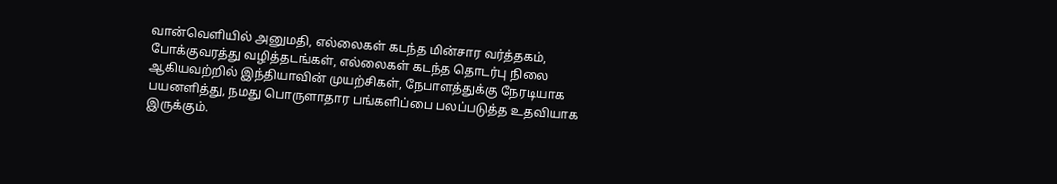வான்வெளியில் அனுமதி, எல்லைகள் கடந்த மின்சார வர்த்தகம், போக்குவரத்து வழித்தடங்கள், எல்லைகள் கடந்த தொடர்பு நிலை ஆகியவற்றில் இந்தியாவின் முயற்சிகள், நேபாளத்துக்கு நேரடியாக பயனளித்து, நமது பொருளாதார பங்களிப்பை பலப்படுத்த உதவியாக இருக்கும்.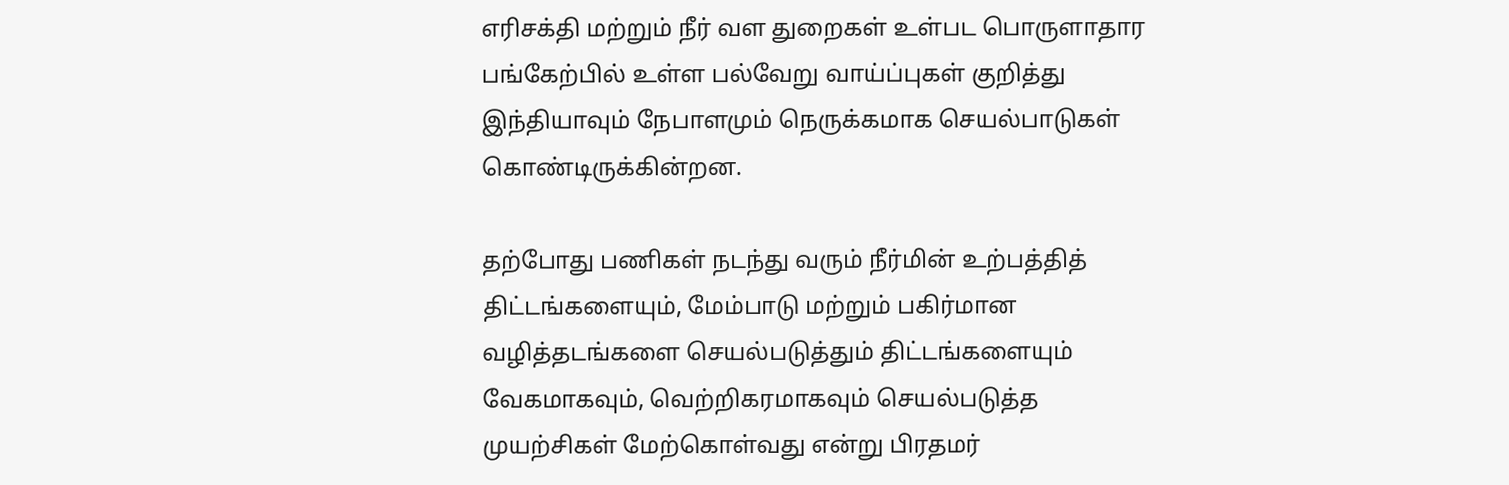எரிசக்தி மற்றும் நீர் வள துறைகள் உள்பட பொருளாதார பங்கேற்பில் உள்ள பல்வேறு வாய்ப்புகள் குறித்து இந்தியாவும் நேபாளமும் நெருக்கமாக செயல்பாடுகள் கொண்டிருக்கின்றன.

தற்போது பணிகள் நடந்து வரும் நீர்மின் உற்பத்தித் திட்டங்களையும், மேம்பாடு மற்றும் பகிர்மான வழித்தடங்களை செயல்படுத்தும் திட்டங்களையும் வேகமாகவும், வெற்றிகரமாகவும் செயல்படுத்த முயற்சிகள் மேற்கொள்வது என்று பிரதமர்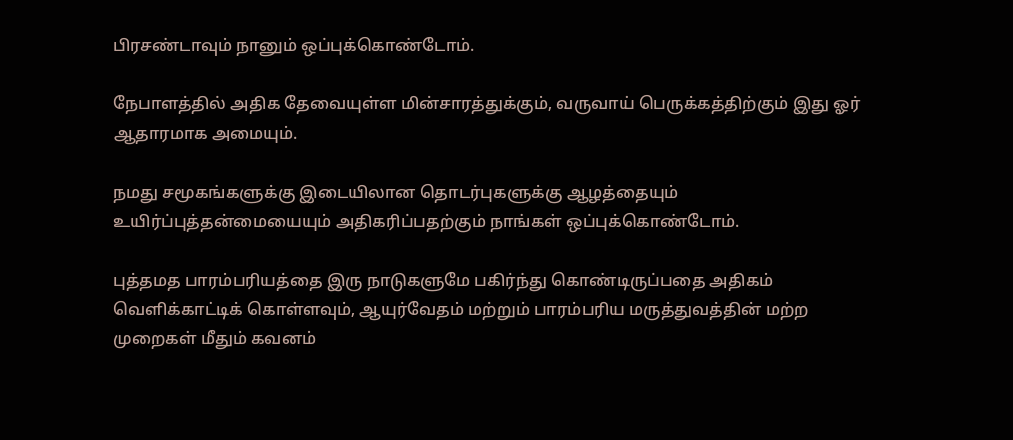பிரசண்டாவும் நானும் ஒப்புக்கொண்டோம்.

நேபாளத்தில் அதிக தேவையுள்ள மின்சாரத்துக்கும், வருவாய் பெருக்கத்திற்கும் இது ஓர் ஆதாரமாக அமையும்.

நமது சமூகங்களுக்கு இடையிலான தொடர்புகளுக்கு ஆழத்தையும் உயிர்ப்புத்தன்மையையும் அதிகரிப்பதற்கும் நாங்கள் ஒப்புக்கொண்டோம்.

புத்தமத பாரம்பரியத்தை இரு நாடுகளுமே பகிர்ந்து கொண்டிருப்பதை அதிகம் வெளிக்காட்டிக் கொள்ளவும், ஆயுர்வேதம் மற்றும் பாரம்பரிய மருத்துவத்தின் மற்ற முறைகள் மீதும் கவனம்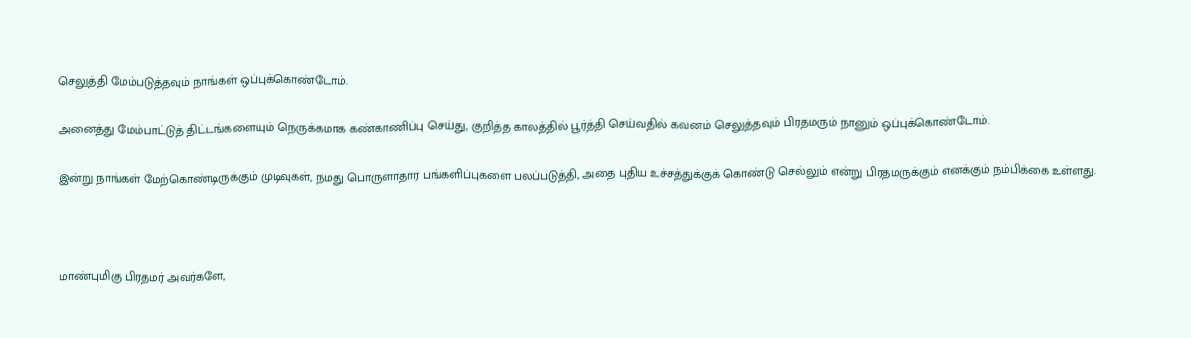செலுத்தி மேம்படுத்தவும் நாங்கள் ஒப்புக்கொண்டோம்.

அனைத்து மேம்பாட்டுத் திட்டங்களையும் நெருக்கமாக கண்காணிப்பு செய்து, குறித்த காலத்தில் பூர்த்தி செய்வதில் கவனம் செலுத்தவும் பிரதமரும் நானும் ஒப்புக்கொண்டோம்.

இன்று நாங்கள் மேற்கொண்டிருக்கும் முடிவுகள், நமது பொருளாதார பங்களிப்புகளை பலப்படுத்தி, அதை புதிய உச்சத்துக்குக் கொண்டு செல்லும் என்று பிரதமருக்கும் எனக்கும் நம்பிக்கை உள்ளது.



மாண்புமிகு பிரதமர் அவர்களே,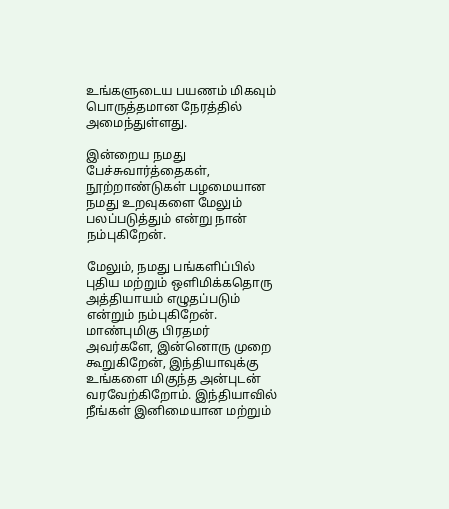உங்களுடைய பயணம் மிகவும் பொருத்தமான நேரத்தில் அமைந்துள்ளது.

இன்றைய நமது பேச்சுவார்த்தைகள், நூற்றாண்டுகள் பழமையான நமது உறவுகளை மேலும் பலப்படுத்தும் என்று நான் நம்புகிறேன்.

மேலும், நமது பங்களிப்பில் புதிய மற்றும் ஒளிமிக்கதொரு அத்தியாயம் எழுதப்படும் என்றும் நம்புகிறேன். மாண்புமிகு பிரதமர் அவர்களே, இன்னொரு முறை கூறுகிறேன், இந்தியாவுக்கு உங்களை மிகுந்த அன்புடன் வரவேற்கிறோம். இந்தியாவில் நீங்கள் இனிமையான மற்றும்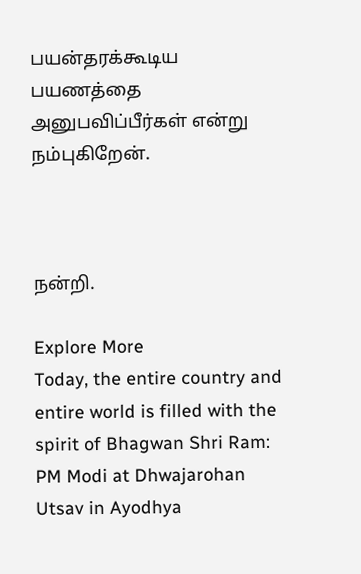பயன்தரக்கூடிய பயணத்தை அனுபவிப்பீர்கள் என்று நம்புகிறேன்.



நன்றி.

Explore More
Today, the entire country and entire world is filled with the spirit of Bhagwan Shri Ram: PM Modi at Dhwajarohan Utsav in Ayodhya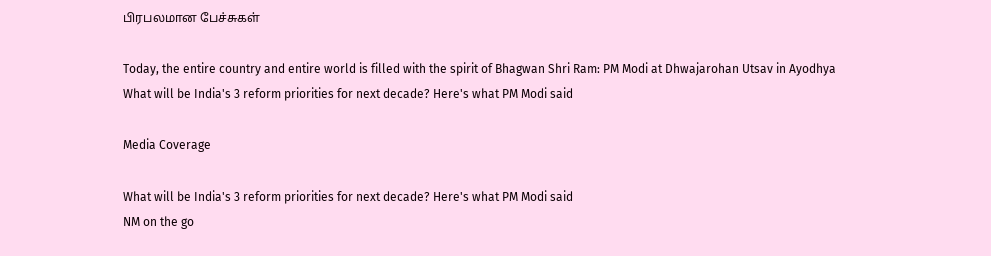பிரபலமான பேச்சுகள்

Today, the entire country and entire world is filled with the spirit of Bhagwan Shri Ram: PM Modi at Dhwajarohan Utsav in Ayodhya
What will be India's 3 reform priorities for next decade? Here's what PM Modi said

Media Coverage

What will be India's 3 reform priorities for next decade? Here's what PM Modi said
NM on the go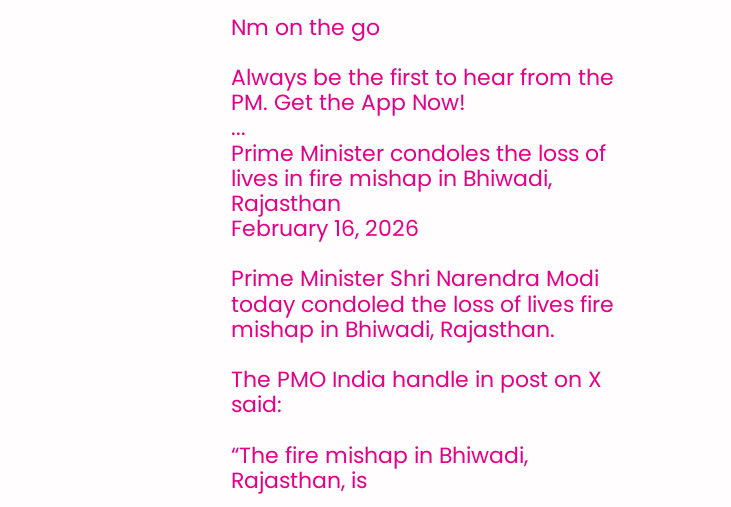Nm on the go

Always be the first to hear from the PM. Get the App Now!
...
Prime Minister condoles the loss of lives in fire mishap in Bhiwadi, Rajasthan
February 16, 2026

Prime Minister Shri Narendra Modi today condoled the loss of lives fire mishap in Bhiwadi, Rajasthan.

The PMO India handle in post on X said:

“The fire mishap in Bhiwadi, Rajasthan, is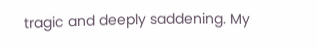tragic and deeply saddening. My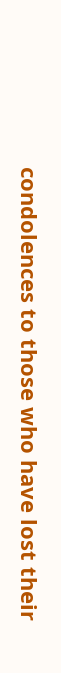condolences to those who have lost their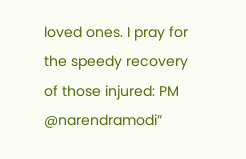loved ones. I pray for the speedy recovery of those injured: PM @narendramodi”